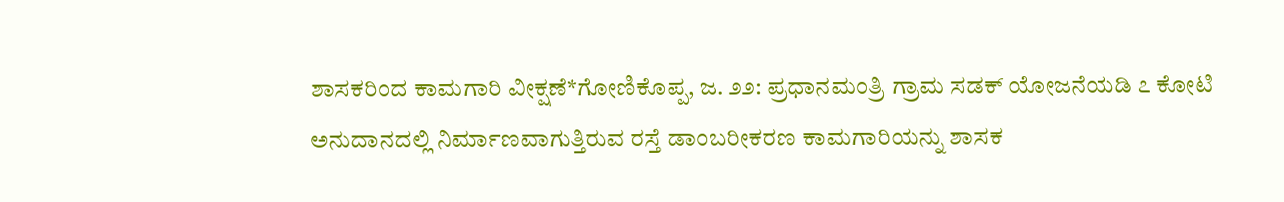ಶಾಸಕರಿಂದ ಕಾಮಗಾರಿ ವೀಕ್ಷಣೆ*ಗೋಣಿಕೊಪ್ಪ, ಜ. ೨೨: ಪ್ರಧಾನಮಂತ್ರಿ ಗ್ರಾಮ ಸಡಕ್ ಯೋಜನೆಯಡಿ ೭ ಕೋಟಿ ಅನುದಾನದಲ್ಲಿ ನಿರ್ಮಾಣವಾಗುತ್ತಿರುವ ರಸ್ತೆ ಡಾಂಬರೀಕರಣ ಕಾಮಗಾರಿಯನ್ನು ಶಾಸಕ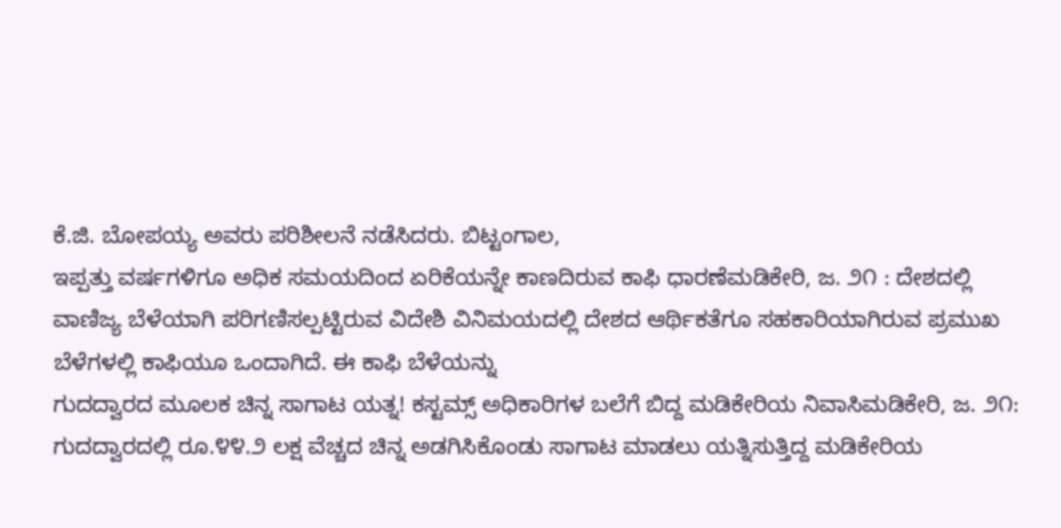ಕೆ.ಜಿ. ಬೋಪಯ್ಯ ಅವರು ಪರಿಶೀಲನೆ ನಡೆಸಿದರು. ಬಿಟ್ಟಂಗಾಲ,
ಇಪ್ಪತ್ತು ವರ್ಷಗಳಿಗೂ ಅಧಿಕ ಸಮಯದಿಂದ ಏರಿಕೆಯನ್ನೇ ಕಾಣದಿರುವ ಕಾಫಿ ಧಾರಣೆಮಡಿಕೇರಿ, ಜ. ೨೧ : ದೇಶದಲ್ಲಿ ವಾಣಿಜ್ಯ ಬೆಳೆಯಾಗಿ ಪರಿಗಣಿಸಲ್ಪಟ್ಟಿರುವ ವಿದೇಶಿ ವಿನಿಮಯದಲ್ಲಿ ದೇಶದ ಆರ್ಥಿಕತೆಗೂ ಸಹಕಾರಿಯಾಗಿರುವ ಪ್ರಮುಖ ಬೆಳೆಗಳಲ್ಲಿ ಕಾಫಿಯೂ ಒಂದಾಗಿದೆ. ಈ ಕಾಫಿ ಬೆಳೆಯನ್ನು
ಗುದದ್ವಾರದ ಮೂಲಕ ಚಿನ್ನ ಸಾಗಾಟ ಯತ್ನ! ಕಸ್ಟಮ್ಸ್ ಅಧಿಕಾರಿಗಳ ಬಲೆಗೆ ಬಿದ್ದ ಮಡಿಕೇರಿಯ ನಿವಾಸಿಮಡಿಕೇರಿ, ಜ. ೨೧: ಗುದದ್ವಾರದಲ್ಲಿ ರೂ.೪೪.೨ ಲಕ್ಷ ವೆಚ್ಚದ ಚಿನ್ನ ಅಡಗಿಸಿಕೊಂಡು ಸಾಗಾಟ ಮಾಡಲು ಯತ್ನಿಸುತ್ತಿದ್ದ ಮಡಿಕೇರಿಯ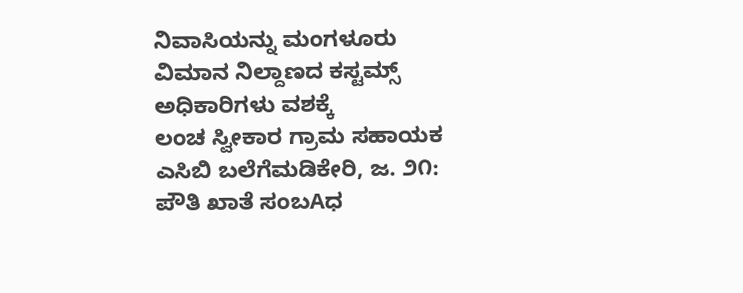ನಿವಾಸಿಯನ್ನು ಮಂಗಳೂರು ವಿಮಾನ ನಿಲ್ದಾಣದ ಕಸ್ಟಮ್ಸ್ ಅಧಿಕಾರಿಗಳು ವಶಕ್ಕೆ
ಲಂಚ ಸ್ವೀಕಾರ ಗ್ರಾಮ ಸಹಾಯಕ ಎಸಿಬಿ ಬಲೆಗೆಮಡಿಕೇರಿ, ಜ. ೨೧: ಪೌತಿ ಖಾತೆ ಸಂಬAಧ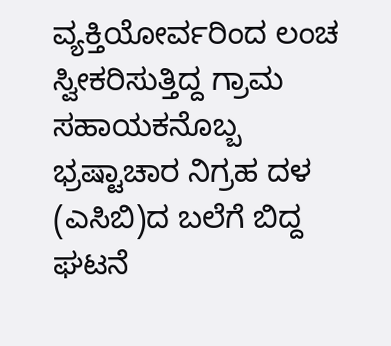ವ್ಯಕ್ತಿಯೋರ್ವರಿಂದ ಲಂಚ ಸ್ವೀಕರಿಸುತ್ತಿದ್ದ ಗ್ರಾಮ ಸಹಾಯಕನೊಬ್ಬ ಭ್ರಷ್ಟಾಚಾರ ನಿಗ್ರಹ ದಳ (ಎಸಿಬಿ)ದ ಬಲೆಗೆ ಬಿದ್ದ ಘಟನೆ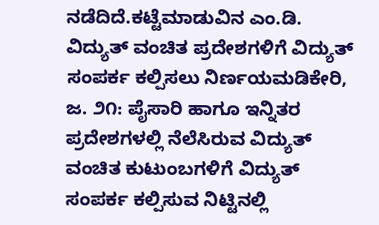ನಡೆದಿದೆ.ಕಟ್ಟೆಮಾಡುವಿನ ಎಂ.ಡಿ.
ವಿದ್ಯುತ್ ವಂಚಿತ ಪ್ರದೇಶಗಳಿಗೆ ವಿದ್ಯುತ್ ಸಂಪರ್ಕ ಕಲ್ಪಿಸಲು ನಿರ್ಣಯಮಡಿಕೇರಿ, ಜ. ೨೧: ಪೈಸಾರಿ ಹಾಗೂ ಇನ್ನಿತರ ಪ್ರದೇಶಗಳಲ್ಲಿ ನೆಲೆಸಿರುವ ವಿದ್ಯುತ್ ವಂಚಿತ ಕುಟುಂಬಗಳಿಗೆ ವಿದ್ಯುತ್ ಸಂಪರ್ಕ ಕಲ್ಪಿಸುವ ನಿಟ್ಟಿನಲ್ಲಿ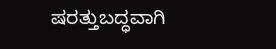ಷರತ್ತುಬದ್ಧವಾಗಿ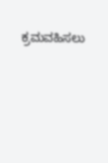ಕ್ರಮವಹಿಸಲು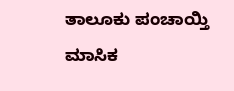ತಾಲೂಕು ಪಂಚಾಯ್ತಿ ಮಾಸಿಕ